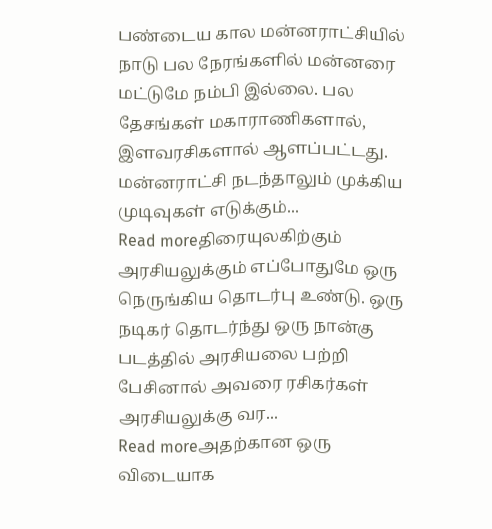பண்டைய கால மன்னராட்சியில் நாடு பல நேரங்களில் மன்னரை மட்டுமே நம்பி இல்லை. பல தேசங்கள் மகாராணிகளால், இளவரசிகளால் ஆளப்பட்டது. மன்னராட்சி நடந்தாலும் முக்கிய முடிவுகள் எடுக்கும்...
Read moreதிரையுலகிற்கும் அரசியலுக்கும் எப்போதுமே ஒரு நெருங்கிய தொடர்பு உண்டு. ஒரு நடிகர் தொடர்ந்து ஒரு நான்கு படத்தில் அரசியலை பற்றி பேசினால் அவரை ரசிகர்கள் அரசியலுக்கு வர...
Read moreஅதற்கான ஒரு விடையாக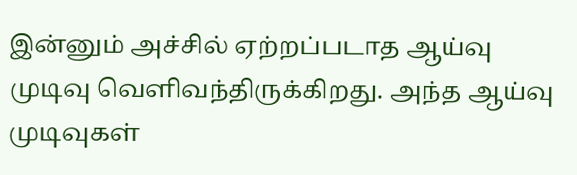இன்னும் அச்சில் ஏற்றப்படாத ஆய்வு முடிவு வெளிவந்திருக்கிறது. அந்த ஆய்வு முடிவுகள்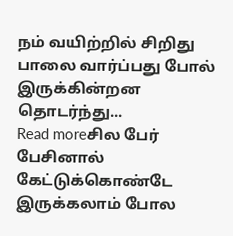நம் வயிற்றில் சிறிது பாலை வார்ப்பது போல் இருக்கின்றன தொடர்ந்து...
Read moreசில பேர் பேசினால் கேட்டுக்கொண்டே இருக்கலாம் போல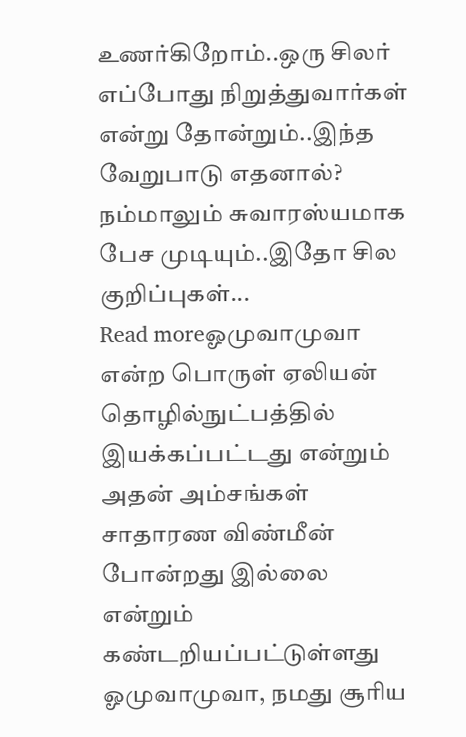உணர்கிறோம்..ஒரு சிலர் எப்போது நிறுத்துவார்கள் என்று தோன்றும்..இந்த வேறுபாடு எதனால்? நம்மாலும் சுவாரஸ்யமாக பேச முடியும்..இதோ சில குறிப்புகள்...
Read moreஓமுவாமுவா என்ற பொருள் ஏலியன் தொழில்நுட்பத்தில் இயக்கப்பட்டது என்றும் அதன் அம்சங்கள் சாதாரண விண்மீன் போன்றது இல்லை என்றும் கண்டறியப்பட்டுள்ளது ஓமுவாமுவா, நமது சூரிய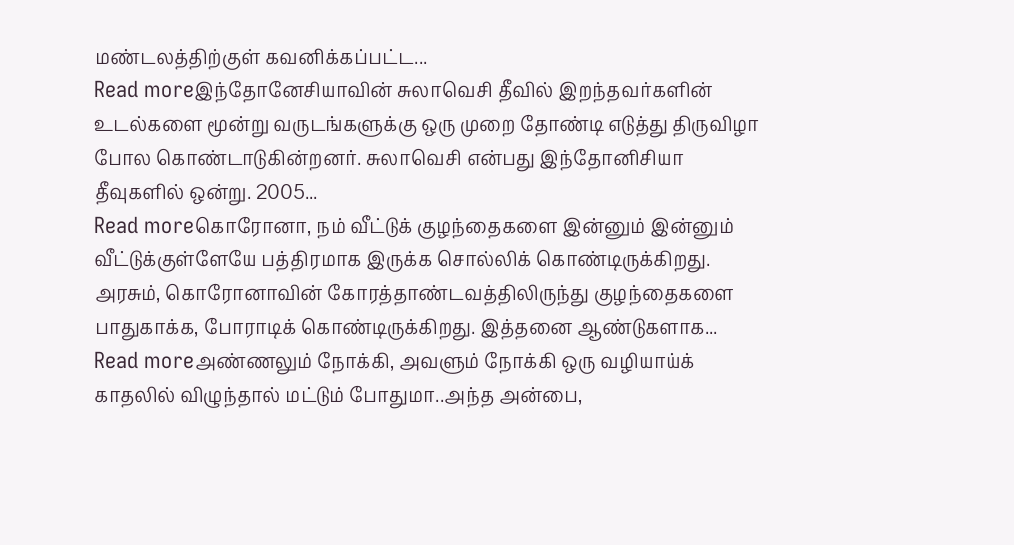மண்டலத்திற்குள் கவனிக்கப்பட்ட...
Read moreஇந்தோனேசியாவின் சுலாவெசி தீவில் இறந்தவர்களின் உடல்களை மூன்று வருடங்களுக்கு ஒரு முறை தோண்டி எடுத்து திருவிழா போல கொண்டாடுகின்றனர். சுலாவெசி என்பது இந்தோனிசியா தீவுகளில் ஒன்று. 2005...
Read moreகொரோனா, நம் வீட்டுக் குழந்தைகளை இன்னும் இன்னும் வீட்டுக்குள்ளேயே பத்திரமாக இருக்க சொல்லிக் கொண்டிருக்கிறது. அரசும், கொரோனாவின் கோரத்தாண்டவத்திலிருந்து குழந்தைகளை பாதுகாக்க, போராடிக் கொண்டிருக்கிறது. இத்தனை ஆண்டுகளாக...
Read moreஅண்ணலும் நோக்கி, அவளும் நோக்கி ஒரு வழியாய்க் காதலில் விழுந்தால் மட்டும் போதுமா..அந்த அன்பை,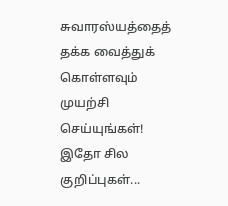சுவாரஸ்யத்தைத் தக்க வைத்துக் கொள்ளவும் முயற்சி செய்யுங்கள்! இதோ சில குறிப்புகள்...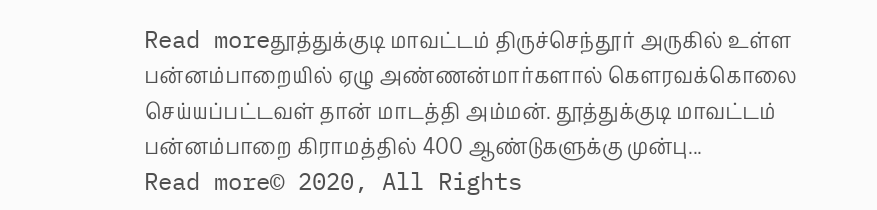Read moreதூத்துக்குடி மாவட்டம் திருச்செந்தூர் அருகில் உள்ள பன்னம்பாறையில் ஏழு அண்ணன்மார்களால் கௌரவக்கொலை செய்யப்பட்டவள் தான் மாடத்தி அம்மன். தூத்துக்குடி மாவட்டம் பன்னம்பாறை கிராமத்தில் 400 ஆண்டுகளுக்கு முன்பு...
Read more© 2020, All Rights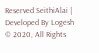Reserved SeithiAlai | Developed By Logesh
© 2020, All Rights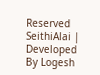Reserved SeithiAlai | Developed By Logesh